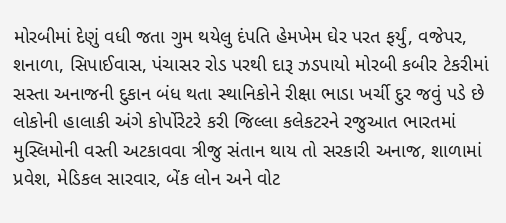મોરબીમાં દેણું વધી જતા ગુમ થયેલુ દંપતિ હેમખેમ ઘેર પરત ફર્યું, વજેપર, શનાળા, સિપાઈવાસ, પંચાસર રોડ પરથી દારૂ ઝડપાયો મોરબી કબીર ટેકરીમાં સસ્તા અનાજની દુકાન બંધ થતા સ્થાનિકોને રીક્ષા ભાડા ખર્ચી દુર જવું પડે છે લોકોની હાલાકી અંગે કોર્પોરેટરે કરી જિલ્લા કલેકટરને રજુઆત ભારતમાં મુસ્લિમોની વસ્તી અટકાવવા ત્રીજુ સંતાન થાય તો સરકારી અનાજ, શાળામાં પ્રવેશ, મેડિકલ સારવાર, બેંક લોન અને વોટ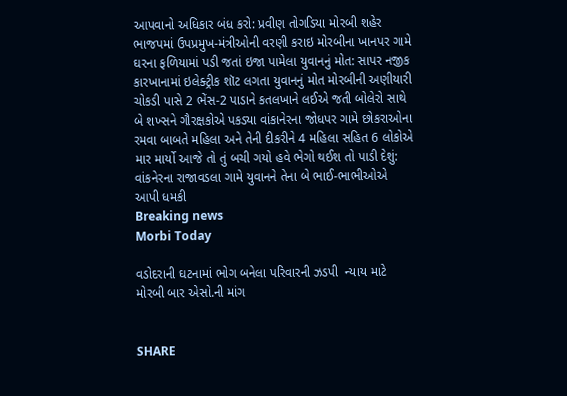આપવાનો અધિકાર બંધ કરો: પ્રવીણ તોગડિયા મોરબી શહેર ભાજપમાં ઉપપ્રમુખ-મંત્રીઓની વરણી કરાઇ મોરબીના ખાનપર ગામે ઘરના ફળિયામાં પડી જતાં ઇજા પામેલા યુવાનનું મોત: સાપર નજીક કારખાનામાં ઇલેક્ટ્રીક શૉટ લગતા યુવાનનું મોત મોરબીની અણીયારી ચોકડી પાસે 2 ભેંસ-2 પાડાને કતલખાને લઈએ જતી બોલેરો સાથે બે શખ્સને ગૌરક્ષકોએ પકડ્યા વાંકાનેરના જોધપર ગામે છોકરાઓના રમવા બાબતે મહિલા અને તેની દીકરીને 4 મહિલા સહિત 6 લોકોએ માર માર્યો આજે તો તું બચી ગયો હવે ભેગો થઈશ તો પાડી દેશું: વાંકનેરના રાજાવડલા ગામે યુવાનને તેના બે ભાઈ-ભાભીઓએ આપી ધમકી
Breaking news
Morbi Today

વડોદરાની ઘટનામાં ભોગ બનેલા પરિવારની ઝડપી  ન્યાય માટે મોરબી બાર એસો.ની માંગ


SHARE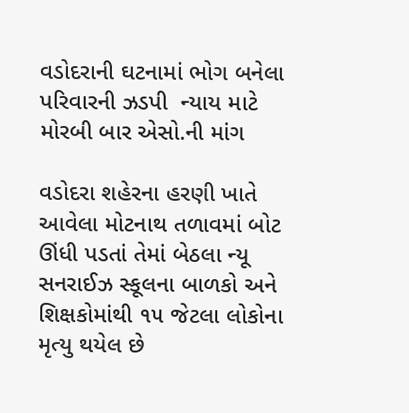વડોદરાની ઘટનામાં ભોગ બનેલા પરિવારની ઝડપી  ન્યાય માટે મોરબી બાર એસો.ની માંગ

વડોદરા શહેરના હરણી ખાતે આવેલા મોટનાથ તળાવમાં બોટ ઊંધી પડતાં તેમાં બેઠલા ન્યૂ સનરાઈઝ સ્કૂલના બાળકો અને શિક્ષકોમાંથી ૧૫ જેટલા લોકોના મૃત્યુ થયેલ છે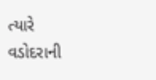ત્યારે વડોદરાની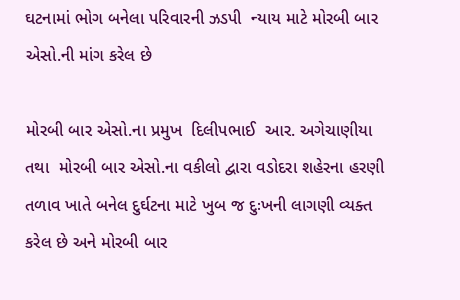ઘટનામાં ભોગ બનેલા પરિવારની ઝડપી  ન્યાય માટે મોરબી બાર એસો.ની માંગ કરેલ છે

મોરબી બાર એસો.ના પ્રમુખ  દિલીપભાઈ  આર. અગેચાણીયા તથા  મોરબી બાર એસો.ના વકીલો દ્વારા વડોદરા શહેરના હરણી તળાવ ખાતે બનેલ દુર્ઘટના માટે ખુબ જ દુઃખની લાગણી વ્યક્ત કરેલ છે અને મોરબી બાર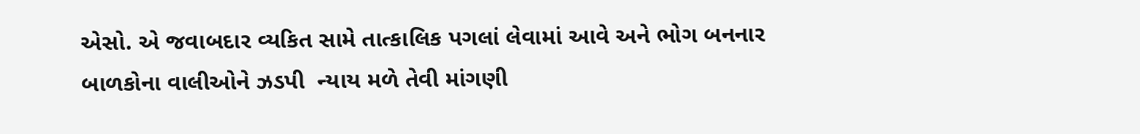એસો. એ જવાબદાર વ્યકિત સામે તાત્કાલિક પગલાં લેવામાં આવે અને ભોગ બનનાર બાળકોના વાલીઓને ઝડપી  ન્યાય મળે તેવી માંગણી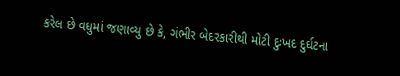કરેલ છે વધુમાં જણાવ્યુ છે કે, ગંભીર બેદરકારીથી મોટી દુઃખદ દુર્ઘટના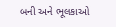બની અને ભૂલકાઓ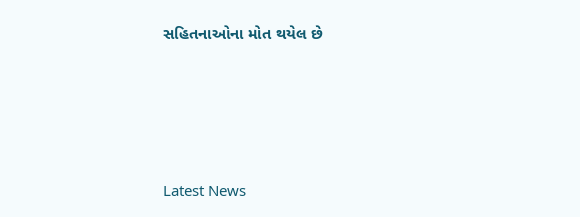સહિતનાઓના મોત થયેલ છે






Latest News